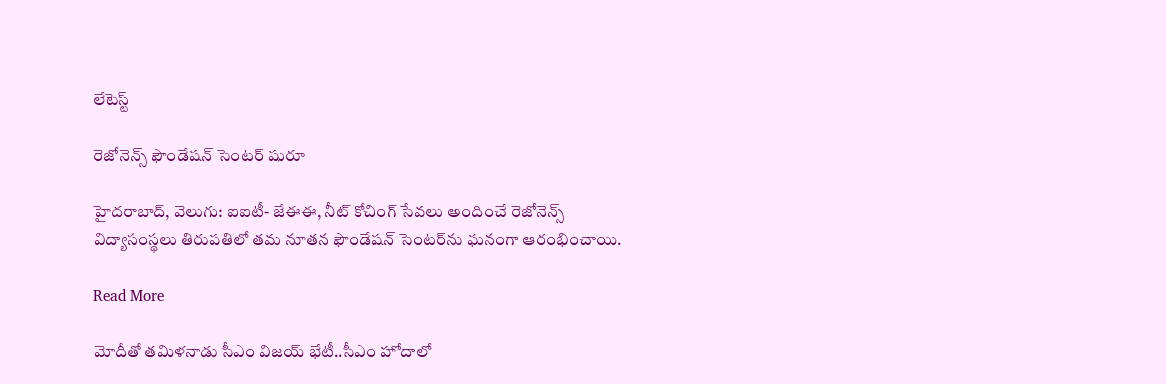లేటెస్ట్

రెజోనెన్స్ ఫౌండేషన్ సెంటర్ షురూ

హైదరాబాద్, వెలుగు: ఐఐటీ- జేఈఈ, నీట్ కోచింగ్ సేవలు అందించే రెజోనెన్స్ విద్యాసంస్థలు తిరుపతిలో తమ నూతన ఫౌండేషన్ సెంటర్‌‌ను ఘనంగా ఆరంభించాయి.

Read More

మోదీతో తమిళనాడు సీఎం విజయ్‌‌ భేటీ..సీఎం హోదాలో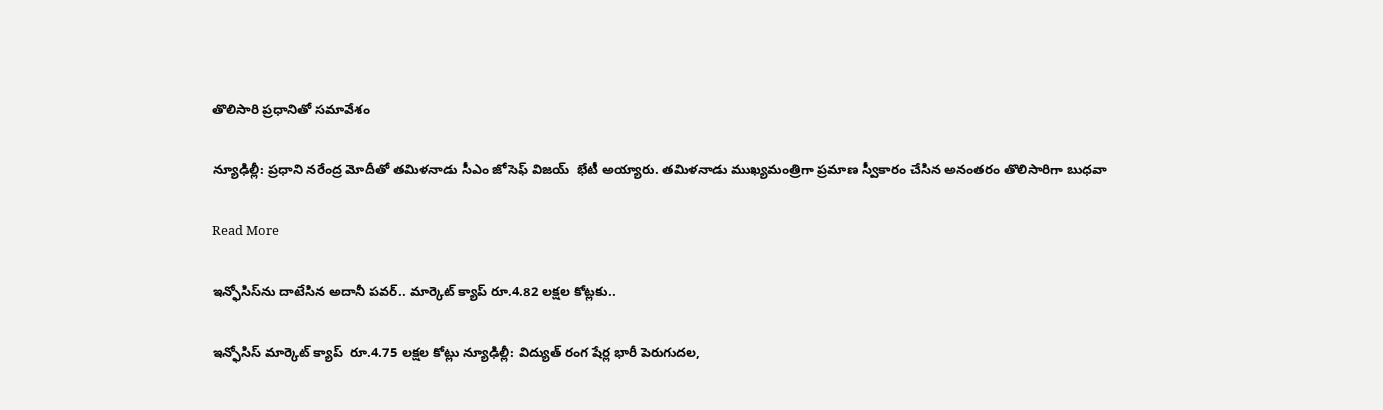తొలిసారి ప్రధానితో సమావేశం

న్యూఢిల్లీ: ప్రధాని నరేంద్ర మోదీతో తమిళనాడు సీఎం జోసెఫ్ విజయ్  భేటీ అయ్యారు. తమిళనాడు ముఖ్యమంత్రిగా ప్రమాణ స్వీకారం చేసిన అనంతరం తొలిసారిగా బుధవా

Read More

ఇన్ఫోసిస్‌‌ను దాటేసిన అదానీ పవర్.. మార్కెట్ క్యాప్ రూ.4.82 లక్షల కోట్లకు..

ఇన్ఫోసిస్ మార్కెట్ క్యాప్  రూ.4.75 లక్షల కోట్లు న్యూఢిల్లీ: విద్యుత్ రంగ షేర్ల భారీ పెరుగుదల,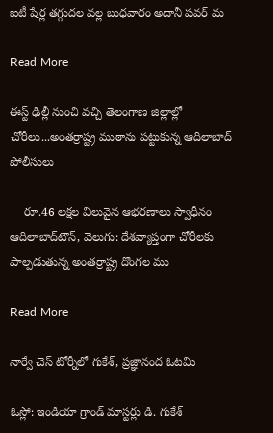ఐటీ షేర్ల తగ్గుదల వల్ల బుధవారం అదానీ పవర్ మ

Read More

ఈస్ట్ ఢిల్లీ నుంచి వచ్చి తెలంగాణ జిల్లాల్లో చోరీలు...అంతర్రాష్ట్ర ముఠాను పట్టుకున్న ఆదిలాబాద్ పోలీసులు

    రూ.46 లక్షల విలువైన ఆభరణాలు స్వాధీనం ఆదిలాబాద్‌‌టౌన్, వెలుగు: దేశవ్యాప్తంగా చోరీలకు పాల్పడుతున్న అంతర్రాష్ట్ర దొంగల ము

Read More

నార్వే చెస్‌‌‌‌‌‌‌‌‌‌‌‌‌‌‌‌ టోర్నీలో గుకేశ్‌‌‌‌‌‌‌‌‌‌‌‌‌‌‌‌, ప్రజ్ఞానంద ఓటమి

ఓస్లో: ఇండియా గ్రాండ్‌‌‌‌‌‌‌‌‌‌‌‌‌‌‌‌ మాస్టర్లు డి. గుకేశ్‌‌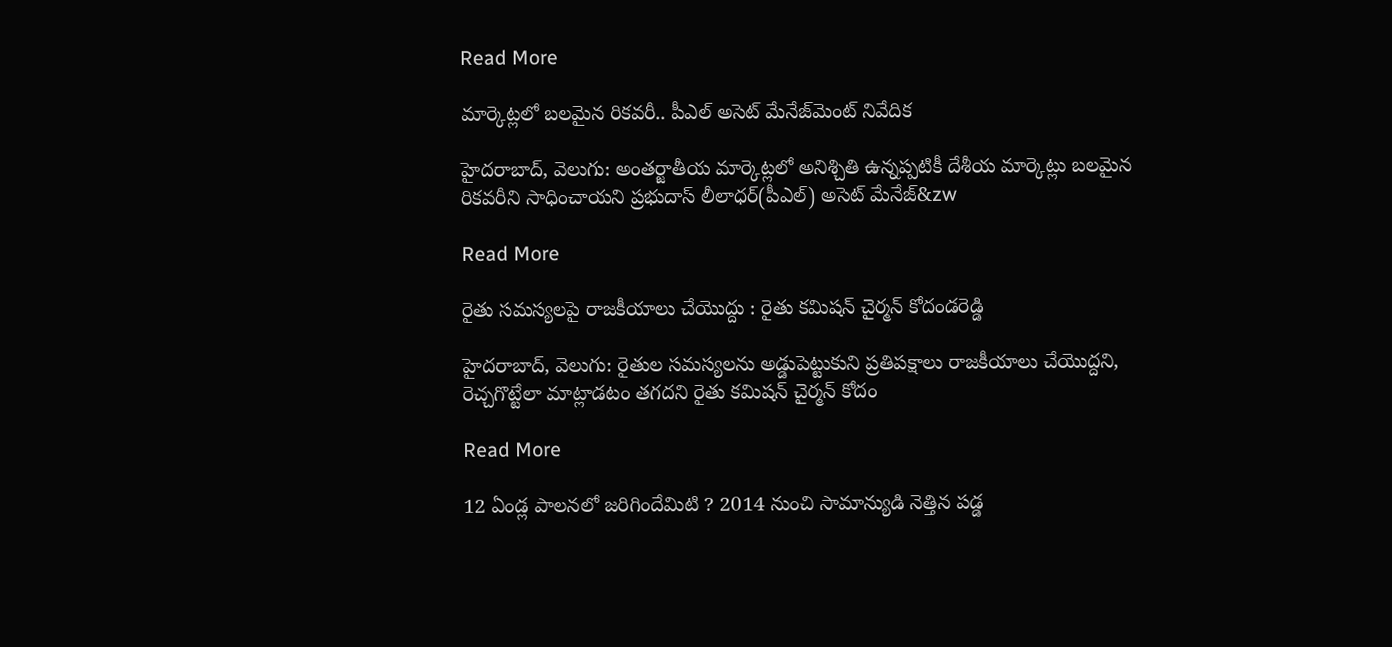Read More

మార్కెట్లలో బలమైన రికవరీ.. పీఎల్ అసెట్ మేనేజ్‌‌మెంట్ నివేదిక

హైదరాబాద్, వెలుగు: అంతర్జాతీయ మార్కెట్లలో అనిశ్చితి ఉన్నప్పటికీ దేశీయ మార్కెట్లు బలమైన రికవరీని సాధించాయని ప్రభుదాస్ లీలాధర్(పీఎల్) అసెట్ మేనేజ్&zw

Read More

రైతు సమస్యలపై రాజకీయాలు చేయొద్దు : రైతు కమిషన్ చైర్మన్ కోదండరెడ్డి

హైదరాబాద్‌‌, వెలుగు: రైతుల సమస్యలను అడ్డుపెట్టుకుని ప్రతిపక్షాలు రాజకీయాలు చేయొద్దని, రెచ్చగొట్టేలా మాట్లాడటం తగదని రైతు కమిషన్ చైర్మన్ కోదం

Read More

12 ఏండ్ల పాలనలో జరిగిందేమిటి ? 2014 నుంచి సామాన్యుడి నెత్తిన పడ్డ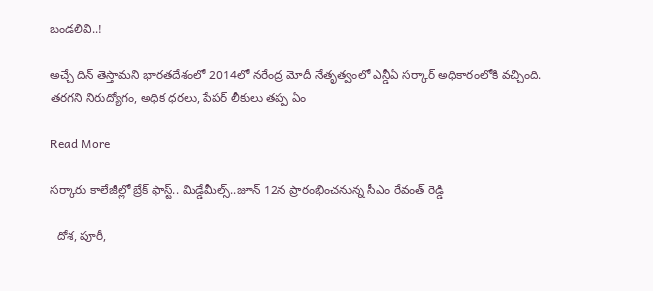బండలివి..!

అచ్చే దిన్ తెస్తామని భారతదేశంలో 2014లో నరేంద్ర మోదీ నేతృత్వంలో ఎన్డీఏ సర్కార్ అధికారంలోకి వచ్చింది. తరగని నిరుద్యోగం, అధిక ధరలు, పేపర్ లీకులు తప్ప ఏం

Read More

సర్కారు కాలేజీల్లో బ్రేక్ ఫాస్ట్.. మిడ్డేమీల్స్..జూన్ 12న ప్రారంభించనున్న సీఎం రేవంత్ రెడ్డి

  దోశ, పూరీ,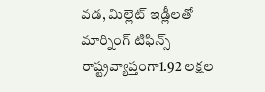వడ, మిల్లెట్ ఇడ్లీలతో మార్నింగ్ టిఫిన్స్  రాష్ట్రవ్యాప్తంగా1.92 లక్షల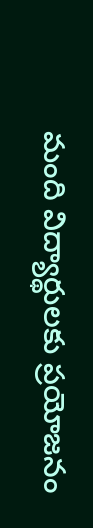మంది విద్యార్థులకు ప్రయోజనం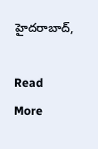హైదరాబాద్,

Read More